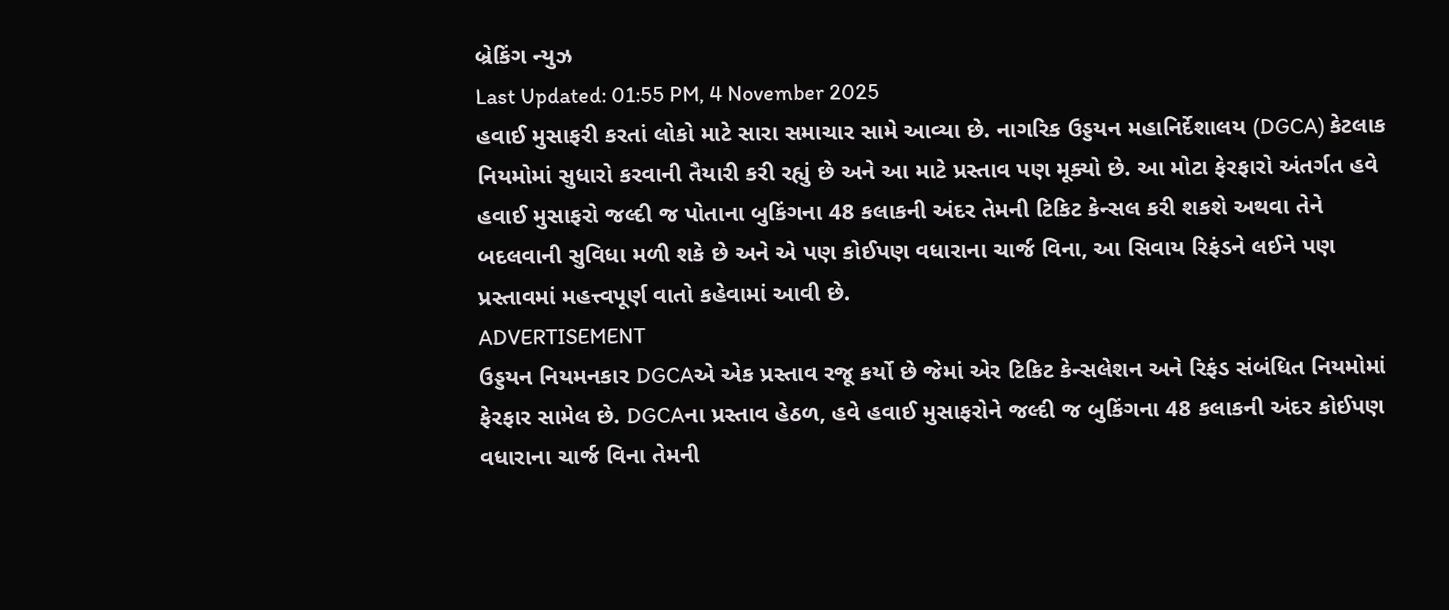બ્રેકિંગ ન્યુઝ
Last Updated: 01:55 PM, 4 November 2025
હવાઈ મુસાફરી કરતાં લોકો માટે સારા સમાચાર સામે આવ્યા છે. નાગરિક ઉડ્ડયન મહાનિર્દેશાલય (DGCA) કેટલાક નિયમોમાં સુધારો કરવાની તૈયારી કરી રહ્યું છે અને આ માટે પ્રસ્તાવ પણ મૂક્યો છે. આ મોટા ફેરફારો અંતર્ગત હવે હવાઈ મુસાફરો જલ્દી જ પોતાના બુકિંગના 48 કલાકની અંદર તેમની ટિકિટ કેન્સલ કરી શકશે અથવા તેને બદલવાની સુવિધા મળી શકે છે અને એ પણ કોઈપણ વધારાના ચાર્જ વિના, આ સિવાય રિફંડને લઈને પણ પ્રસ્તાવમાં મહત્ત્વપૂર્ણ વાતો કહેવામાં આવી છે.
ADVERTISEMENT
ઉડ્ડયન નિયમનકાર DGCAએ એક પ્રસ્તાવ રજૂ કર્યો છે જેમાં એર ટિકિટ કેન્સલેશન અને રિફંડ સંબંધિત નિયમોમાં ફેરફાર સામેલ છે. DGCAના પ્રસ્તાવ હેઠળ, હવે હવાઈ મુસાફરોને જલ્દી જ બુકિંગના 48 કલાકની અંદર કોઈપણ વધારાના ચાર્જ વિના તેમની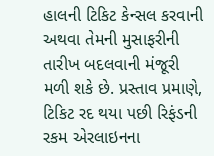હાલની ટિકિટ કેન્સલ કરવાની અથવા તેમની મુસાફરીની તારીખ બદલવાની મંજૂરી મળી શકે છે. પ્રસ્તાવ પ્રમાણે, ટિકિટ રદ થયા પછી રિફંડની રકમ એરલાઇનના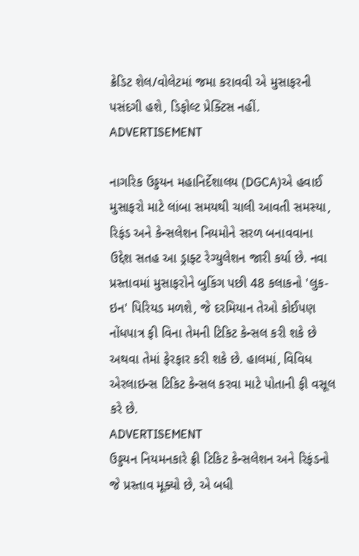ક્રેડિટ શેલ/વોલેટમાં જમા કરાવવી એ મુસાફરની પસંદગી હશે, ડિફોલ્ટ પ્રેક્ટિસ નહીં.
ADVERTISEMENT

નાગરિક ઉડ્ડયન મહાનિર્દેશાલય (DGCA)એ હવાઈ મુસાફરો માટે લાંબા સમયથી ચાલી આવતી સમસ્યા, રિફંડ અને કેન્સલેશન નિયમોને સરળ બનાવવાના ઉદ્દેશ સતહ આ ડ્રાફ્ટ રેગ્યુલેશન જારી કર્યા છે. નવા પ્રસ્તાવમાં મુસાફરોને બુકિંગ પછી 48 કલાકનો 'લુક-ઇન' પિરિયડ મળશે, જે દરમિયાન તેઓ કોઈપણ નોંધપાત્ર ફી વિના તેમની ટિકિટ કેન્સલ કરી શકે છે અથવા તેમાં ફેરફાર કરી શકે છે. હાલમાં, વિવિધ એરલાઇન્સ ટિકિટ કેન્સલ કરવા માટે પોતાની ફી વસૂલ કરે છે.
ADVERTISEMENT
ઉડ્ડયન નિયમનકારે ફ્રી ટિકિટ કેન્સલેશન અને રિફંડનો જે પ્રસ્તાવ મૂક્યો છે, એ બધી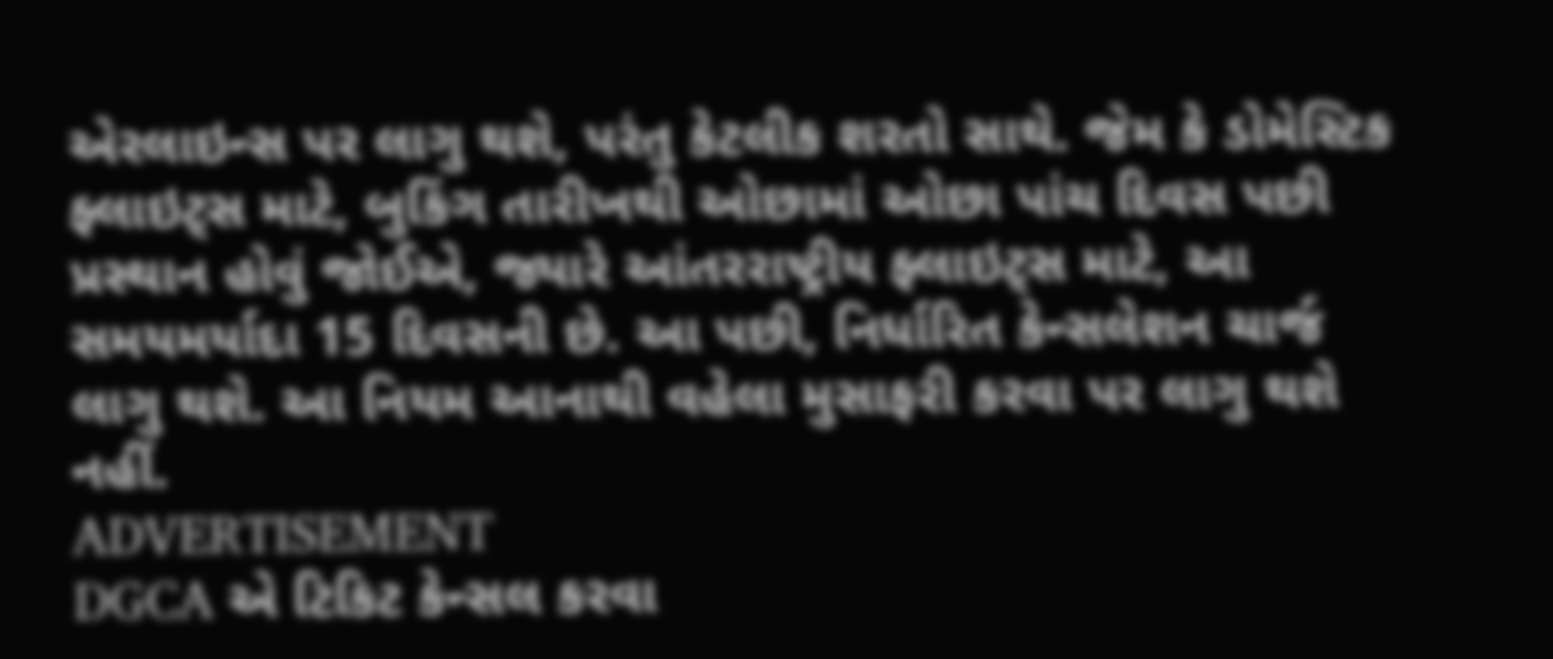એરલાઇન્સ પર લાગુ થશે, પરંતુ કેટલીક શરતો સાથે. જેમ કે ડોમેસ્ટિક ફ્લાઇટ્સ માટે, બુકિંગ તારીખથી ઓછામાં ઓછા પાંચ દિવસ પછી પ્રસ્થાન હોવું જોઈએ, જ્યારે આંતરરાષ્ટ્રીય ફ્લાઇટ્સ માટે, આ સમયમર્યાદા 15 દિવસની છે. આ પછી, નિર્ધારિત કેન્સલેશન ચાર્જ લાગુ થશે. આ નિયમ આનાથી વહેલા મુસાફરી કરવા પર લાગુ થશે નહીં.
ADVERTISEMENT
DGCA એ ટિકિટ કેન્સલ કરવા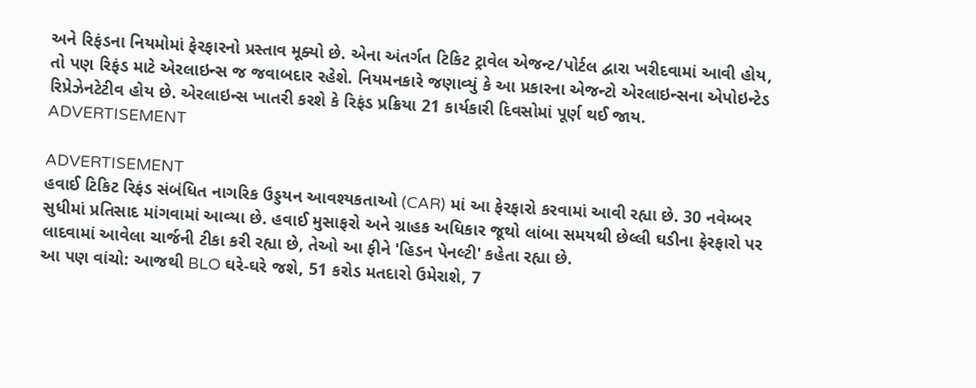અને રિફંડના નિયમોમાં ફેરફારનો પ્રસ્તાવ મૂક્યો છે. એના અંતર્ગત ટિકિટ ટ્રાવેલ એજન્ટ/પોર્ટલ દ્વારા ખરીદવામાં આવી હોય, તો પણ રિફંડ માટે એરલાઇન્સ જ જવાબદાર રહેશે. નિયમનકારે જણાવ્યું કે આ પ્રકારના એજન્ટો એરલાઇન્સના એપોઇન્ટેડ રિપ્રેઝેનટેટીવ હોય છે. એરલાઇન્સ ખાતરી કરશે કે રિફંડ પ્રક્રિયા 21 કાર્યકારી દિવસોમાં પૂર્ણ થઈ જાય.
ADVERTISEMENT

ADVERTISEMENT
હવાઈ ટિકિટ રિફંડ સંબંધિત નાગરિક ઉડ્ડયન આવશ્યકતાઓ (CAR) માં આ ફેરફારો કરવામાં આવી રહ્યા છે. 30 નવેમ્બર સુધીમાં પ્રતિસાદ માંગવામાં આવ્યા છે. હવાઈ મુસાફરો અને ગ્રાહક અધિકાર જૂથો લાંબા સમયથી છેલ્લી ઘડીના ફેરફારો પર લાદવામાં આવેલા ચાર્જની ટીકા કરી રહ્યા છે, તેઓ આ ફીને 'હિડન પેનલ્ટી' કહેતા રહ્યા છે.
આ પણ વાંચો: આજથી BLO ઘરે-ઘરે જશે, 51 કરોડ મતદારો ઉમેરાશે, 7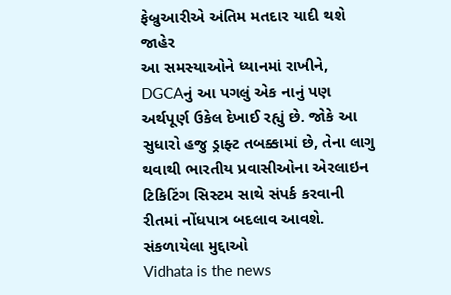ફેબ્રુઆરીએ અંતિમ મતદાર યાદી થશે જાહેર
આ સમસ્યાઓને ધ્યાનમાં રાખીને, DGCAનું આ પગલું એક નાનું પણ અર્થપૂર્ણ ઉકેલ દેખાઈ રહ્યું છે. જોકે આ સુધારો હજુ ડ્રાફ્ટ તબક્કામાં છે, તેના લાગુ થવાથી ભારતીય પ્રવાસીઓના એરલાઇન ટિકિટિંગ સિસ્ટમ સાથે સંપર્ક કરવાની રીતમાં નોંધપાત્ર બદલાવ આવશે.
સંકળાયેલા મુદ્દાઓ
Vidhata is the news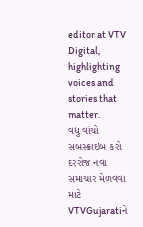editor at VTV Digital, highlighting voices and stories that matter.
વધુ વાંચો
સબસ્ક્રાઇબ કરો
દરરોજ નવા સમાચાર મેળવવા માટે VTVGujaratiને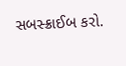સબસ્ક્રાઈબ કરો.